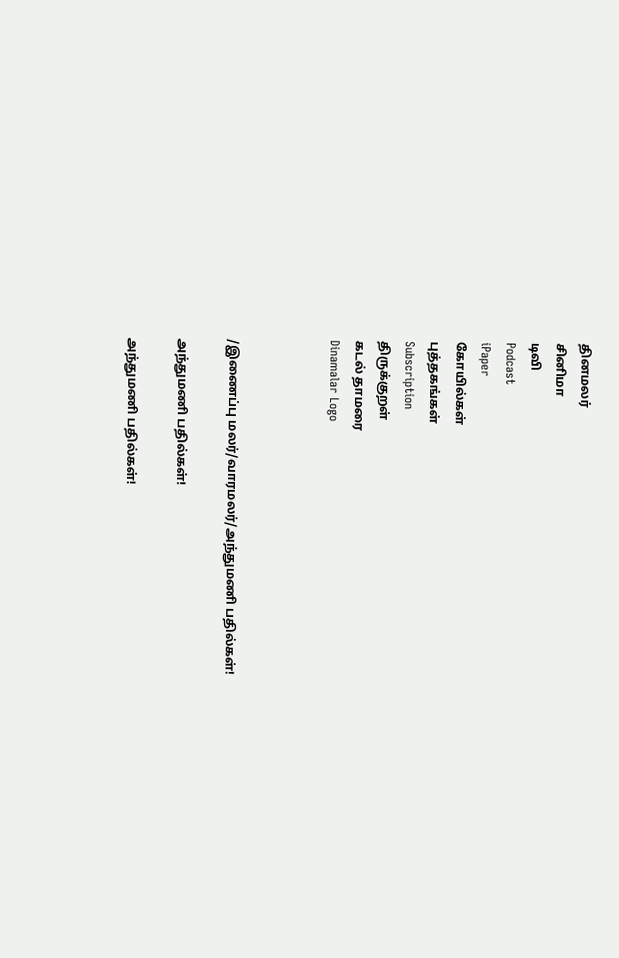தினமலர்
சினிமா
டிவி
Podcast
iPaper
கோயில்கள்
புத்தகங்கள்
Subscription
திருக்குறள்
கடல் தாமரை
Dinamalar Logo



/இணைப்பு மலர்/வாரமலர்/அந்துமணி பதில்கள்!

அந்துமணி பதில்கள்!

அந்துமணி பதில்கள்!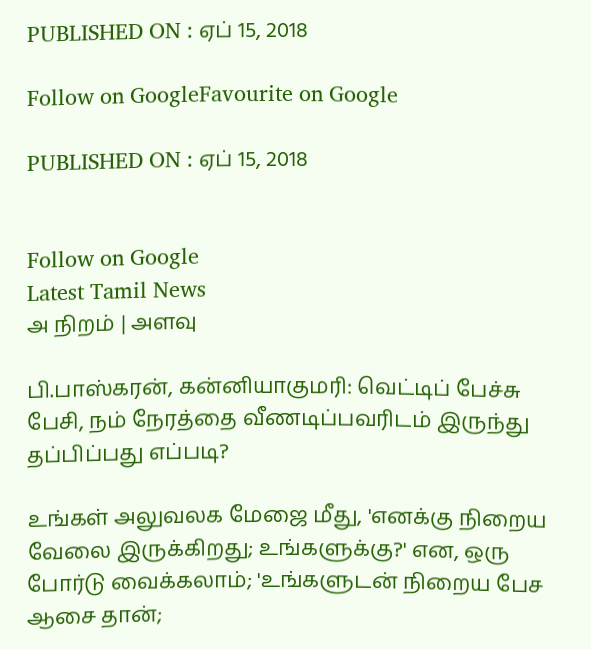PUBLISHED ON : ஏப் 15, 2018

Follow on GoogleFavourite on Google

PUBLISHED ON : ஏப் 15, 2018


Follow on Google
Latest Tamil News
அ நிறம் | அளவு

பி.பாஸ்கரன், கன்னியாகுமரி: வெட்டிப் பேச்சு பேசி, நம் நேரத்தை வீணடிப்பவரிடம் இருந்து தப்பிப்பது எப்படி?

உங்கள் அலுவலக மேஜை மீது, 'எனக்கு நிறைய வேலை இருக்கிறது; உங்களுக்கு?' என, ஒரு போர்டு வைக்கலாம்; 'உங்களுடன் நிறைய பேச ஆசை தான்;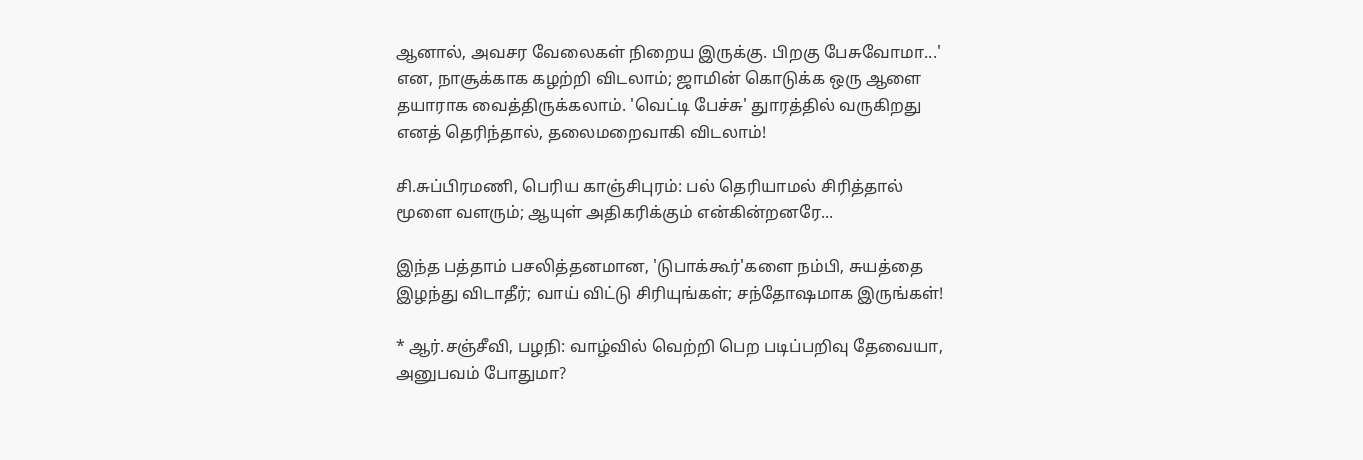ஆனால், அவசர வேலைகள் நிறைய இருக்கு. பிறகு பேசுவோமா...' என, நாசூக்காக கழற்றி விடலாம்; ஜாமின் கொடுக்க ஒரு ஆளை தயாராக வைத்திருக்கலாம். 'வெட்டி பேச்சு' துாரத்தில் வருகிறது எனத் தெரிந்தால், தலைமறைவாகி விடலாம்!

சி.சுப்பிரமணி, பெரிய காஞ்சிபுரம்: பல் தெரியாமல் சிரித்தால் மூளை வளரும்; ஆயுள் அதிகரிக்கும் என்கின்றனரே...

இந்த பத்தாம் பசலித்தனமான, 'டுபாக்கூர்'களை நம்பி, சுயத்தை இழந்து விடாதீர்; வாய் விட்டு சிரியுங்கள்; சந்தோஷமாக இருங்கள்!

* ஆர்.சஞ்சீவி, பழநி: வாழ்வில் வெற்றி பெற படிப்பறிவு தேவையா, அனுபவம் போதுமா?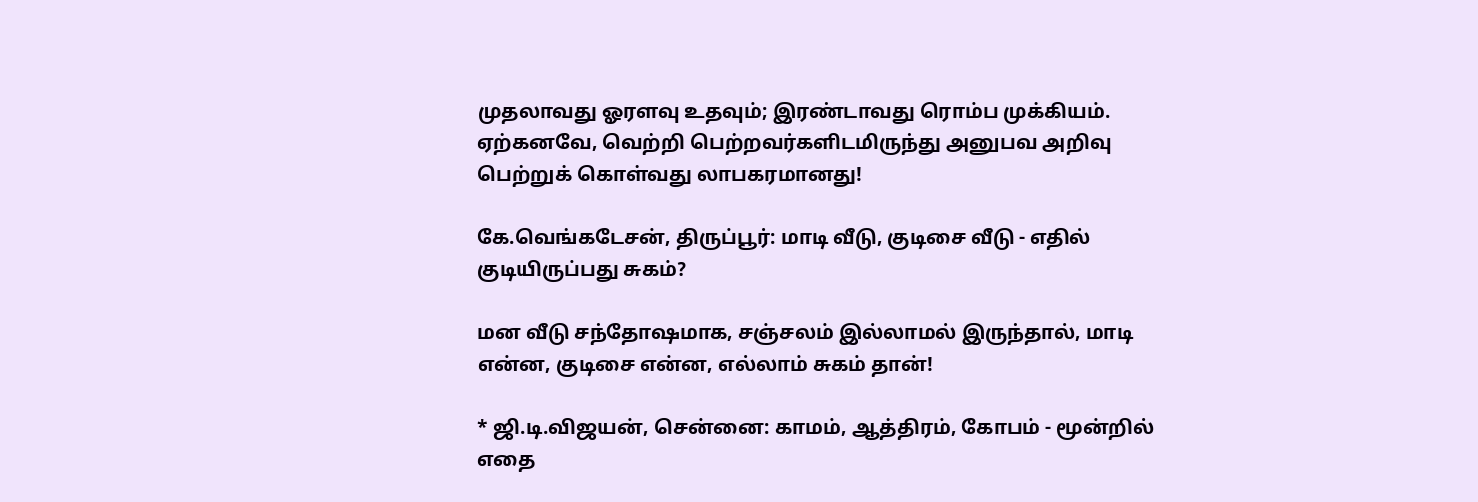முதலாவது ஓரளவு உதவும்; இரண்டாவது ரொம்ப முக்கியம். ஏற்கனவே, வெற்றி பெற்றவர்களிடமிருந்து அனுபவ அறிவு பெற்றுக் கொள்வது லாபகரமானது!

கே.வெங்கடேசன், திருப்பூர்: மாடி வீடு, குடிசை வீடு - எதில் குடியிருப்பது சுகம்?

மன வீடு சந்தோஷமாக, சஞ்சலம் இல்லாமல் இருந்தால், மாடி என்ன, குடிசை என்ன, எல்லாம் சுகம் தான்!

* ஜி.டி.விஜயன், சென்னை: காமம், ஆத்திரம், கோபம் - மூன்றில் எதை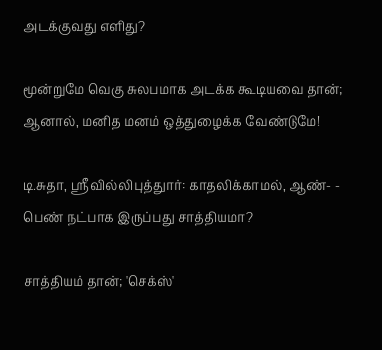அடக்குவது எளிது?

மூன்றுமே வெகு சுலபமாக அடக்க கூடியவை தான்; ஆனால், மனித மனம் ஒத்துழைக்க வேண்டுமே!

டி.சுதா, ஸ்ரீவில்லிபுத்துார்: காதலிக்காமல், ஆண்- - பெண் நட்பாக இருப்பது சாத்தியமா?

சாத்தியம் தான்; 'செக்ஸ்'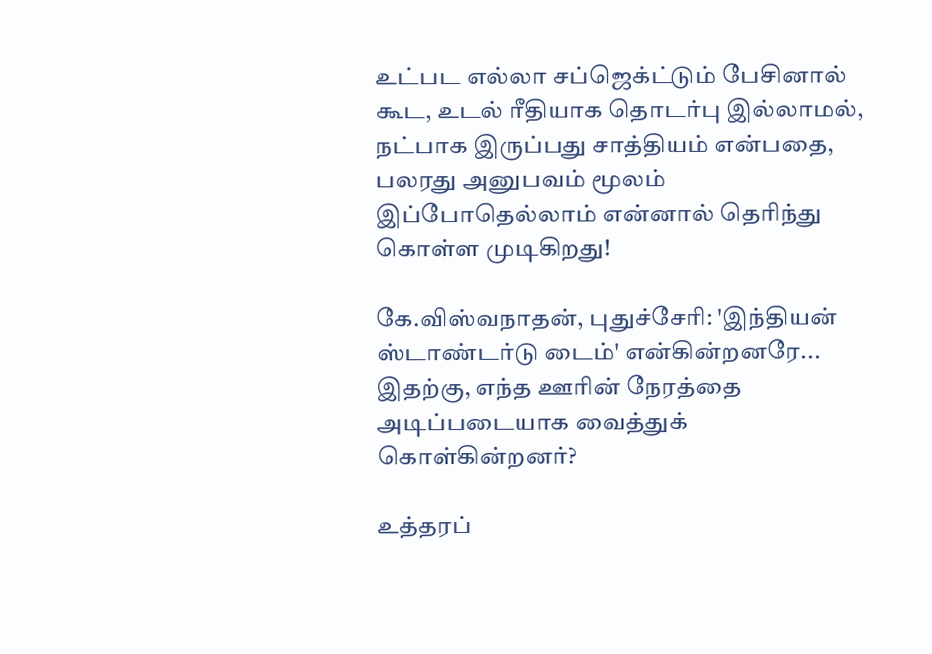உட்பட எல்லா சப்ஜெக்ட்டும் பேசினால் கூட, உடல் ரீதியாக தொடர்பு இல்லாமல், நட்பாக இருப்பது சாத்தியம் என்பதை, பலரது அனுபவம் மூலம் இப்போதெல்லாம் என்னால் தெரிந்து கொள்ள முடிகிறது!

கே.விஸ்வநாதன், புதுச்சேரி: 'இந்தியன் ஸ்டாண்டர்டு டைம்' என்கின்றனரே... இதற்கு, எந்த ஊரின் நேரத்தை அடிப்படையாக வைத்துக் கொள்கின்றனர்?

உத்தரப்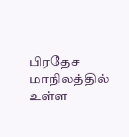பிரதேச மாநிலத்தில் உள்ள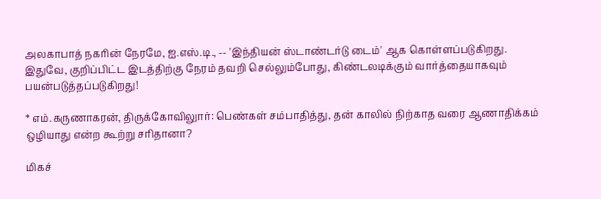அலகாபாத் நகரின் நேரமே, ஐ.எஸ்.டி., -- 'இந்தியன் ஸ்டாண்டர்டு டைம்' ஆக கொள்ளப்படுகிறது. இதுவே, குறிப்பிட்ட இடத்திற்கு நேரம் தவறி செல்லும்போது, கிண்டலடிக்கும் வார்த்தையாகவும் பயன்படுத்தப்படுகிறது!

* எம்.கருணாகரன், திருக்கோவிலுார்: பெண்கள் சம்பாதித்து, தன் காலில் நிற்காத வரை ஆணாதிக்கம் ஒழியாது என்ற கூற்று சரிதானா?

மிகச்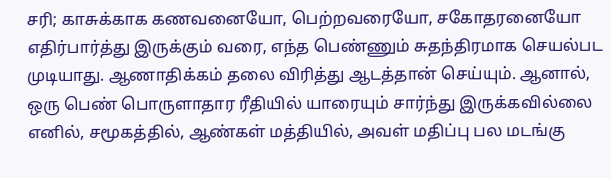சரி; காசுக்காக கணவனையோ, பெற்றவரையோ, சகோதரனையோ எதிர்பார்த்து இருக்கும் வரை, எந்த பெண்ணும் சுதந்திரமாக செயல்பட முடியாது. ஆணாதிக்கம் தலை விரித்து ஆடத்தான் செய்யும். ஆனால், ஒரு பெண் பொருளாதார ரீதியில் யாரையும் சார்ந்து இருக்கவில்லை எனில், சமூகத்தில், ஆண்கள் மத்தியில், அவள் மதிப்பு பல மடங்கு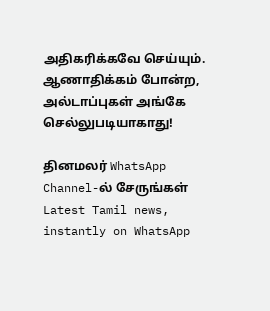அதிகரிக்கவே செய்யும். ஆணாதிக்கம் போன்ற, அல்டாப்புகள் அங்கே செல்லுபடியாகாது!

தினமலர் WhatsApp Channel-ல் சேருங்கள்
Latest Tamil news, instantly on WhatsApp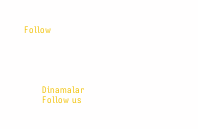Follow





      Dinamalar
      Follow us